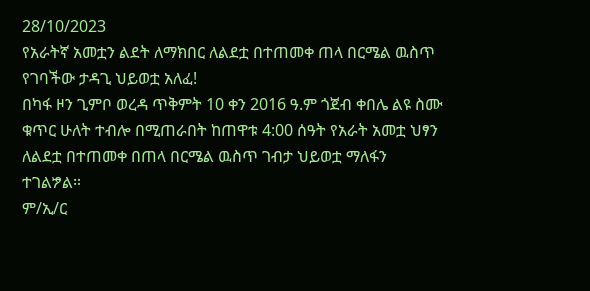28/10/2023
የአራትኛ አመቷን ልደት ለማክበር ለልደቷ በተጠመቀ ጠላ በርሜል ዉስጥ የገባችው ታዳጊ ህይወቷ አለፈ!
በካፋ ዞን ጊምቦ ወረዳ ጥቅምት 10 ቀን 2016 ዓ.ም ጎጀብ ቀበሌ ልዩ ስሙ ቁጥር ሁለት ተብሎ በሚጠራበት ከጠዋቱ 4:00 ሰዓት የአራት አመቷ ህፃን ለልደቷ በተጠመቀ በጠላ በርሜል ዉስጥ ገብታ ህይወቷ ማለፋን ተገልፇል።
ም/ኢ/ር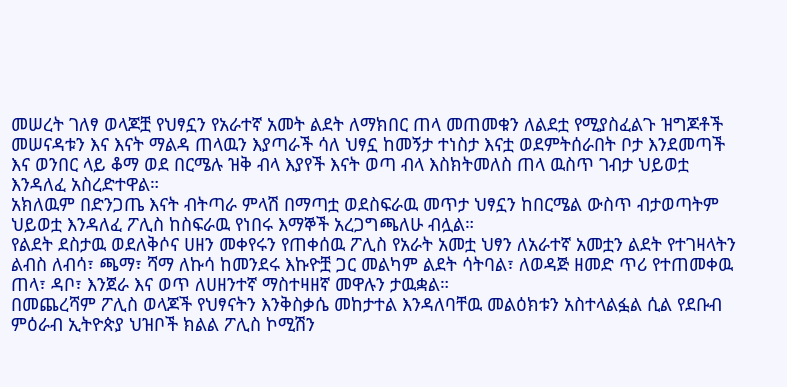መሠረት ገለፃ ወላጆቿ የህፃኗን የአራተኛ አመት ልደት ለማክበር ጠላ መጠመቁን ለልደቷ የሚያስፈልጉ ዝግጆቶች መሠናዳቱን እና እናት ማልዳ ጠላዉን እያጣራች ሳለ ህፃኗ ከመኝታ ተነስታ እናቷ ወደምትሰራበት ቦታ እንደመጣች እና ወንበር ላይ ቆማ ወደ በርሜሉ ዝቅ ብላ እያየች እናት ወጣ ብላ እስክትመለስ ጠላ ዉስጥ ገብታ ህይወቷ እንዳለፈ አስረድተዋል።
አክለዉም በድንጋጤ እናት ብትጣራ ምላሽ በማጣቷ ወደስፍራዉ መጥታ ህፃኗን ከበርሜል ውስጥ ብታወጣትም ህይወቷ እንዳለፈ ፖሊስ ከስፍራዉ የነበሩ እማኞች አረጋግጫለሁ ብሏል።
የልደት ደስታዉ ወደለቅሶና ሀዘን መቀየሩን የጠቀሰዉ ፖሊስ የአራት አመቷ ህፃን ለአራተኛ አመቷን ልደት የተገዛላትን ልብስ ለብሳ፣ ጫማ፣ ሻማ ለኩሳ ከመንደሩ እኩዮቿ ጋር መልካም ልደት ሳትባል፣ ለወዳጅ ዘመድ ጥሪ የተጠመቀዉ ጠላ፣ ዳቦ፣ እንጀራ እና ወጥ ለሀዘንተኛ ማስተዛዘኛ መዋሉን ታዉቋል።
በመጨረሻም ፖሊስ ወላጆች የህፃናትን እንቅስቃሴ መከታተል እንዳለባቸዉ መልዕክቱን አስተላልፏል ሲል የደቡብ ምዕራብ ኢትዮጵያ ህዝቦች ክልል ፖሊስ ኮሚሽን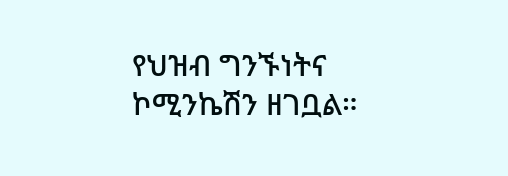የህዝብ ግንኙነትና ኮሚንኬሽን ዘገቧል።